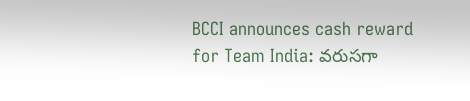BCCI announces cash reward for Team India: వరుసగా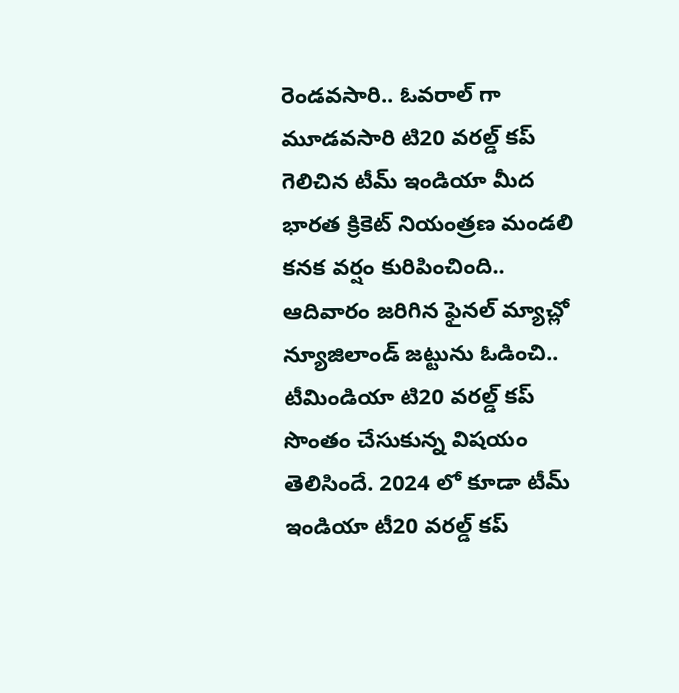రెండవసారి.. ఓవరాల్ గా మూడవసారి టి20 వరల్డ్ కప్ గెలిచిన టీమ్ ఇండియా మీద భారత క్రికెట్ నియంత్రణ మండలి కనక వర్షం కురిపించింది.. ఆదివారం జరిగిన ఫైనల్ మ్యాచ్లో న్యూజిలాండ్ జట్టును ఓడించి.. టీమిండియా టి20 వరల్డ్ కప్ సొంతం చేసుకున్న విషయం తెలిసిందే. 2024 లో కూడా టీమ్ ఇండియా టీ20 వరల్డ్ కప్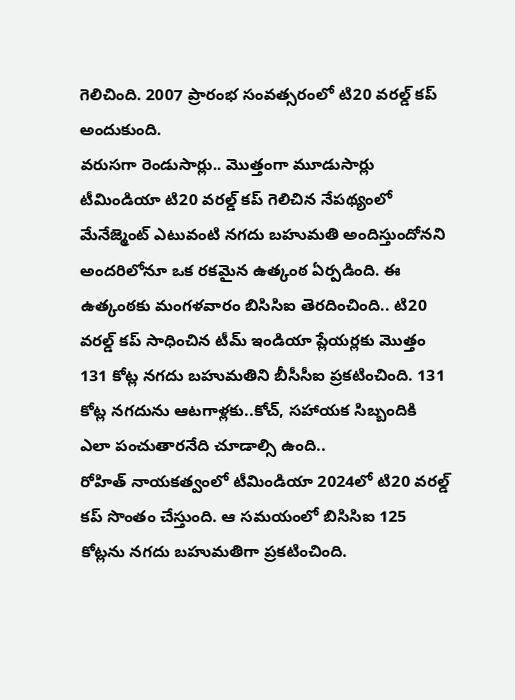గెలిచింది. 2007 ప్రారంభ సంవత్సరంలో టి20 వరల్డ్ కప్ అందుకుంది.
వరుసగా రెండుసార్లు.. మొత్తంగా మూడుసార్లు టీమిండియా టి20 వరల్డ్ కప్ గెలిచిన నేపథ్యంలో మేనేజ్మెంట్ ఎటువంటి నగదు బహుమతి అందిస్తుందోనని అందరిలోనూ ఒక రకమైన ఉత్కంఠ ఏర్పడింది. ఈ ఉత్కంఠకు మంగళవారం బిసిసిఐ తెరదించింది.. టి20 వరల్డ్ కప్ సాధించిన టీమ్ ఇండియా ప్లేయర్లకు మొత్తం 131 కోట్ల నగదు బహుమతిని బీసీసీఐ ప్రకటించింది. 131 కోట్ల నగదును ఆటగాళ్లకు..కోచ్, సహాయక సిబ్బందికి ఎలా పంచుతారనేది చూడాల్సి ఉంది..
రోహిత్ నాయకత్వంలో టీమిండియా 2024లో టి20 వరల్డ్ కప్ సొంతం చేస్తుంది. ఆ సమయంలో బిసిసిఐ 125 కోట్లను నగదు బహుమతిగా ప్రకటించింది.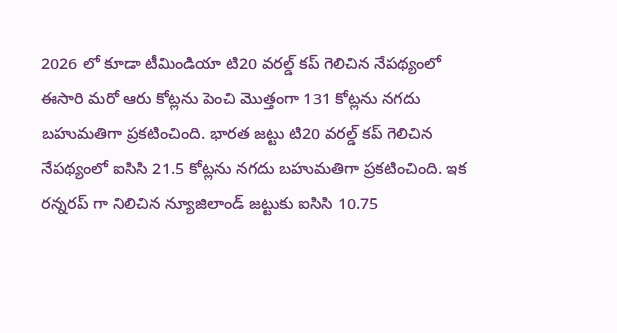2026 లో కూడా టీమిండియా టి20 వరల్డ్ కప్ గెలిచిన నేపథ్యంలో ఈసారి మరో ఆరు కోట్లను పెంచి మొత్తంగా 131 కోట్లను నగదు బహుమతిగా ప్రకటించింది. భారత జట్టు టి20 వరల్డ్ కప్ గెలిచిన నేపథ్యంలో ఐసిసి 21.5 కోట్లను నగదు బహుమతిగా ప్రకటించింది. ఇక రన్నరప్ గా నిలిచిన న్యూజిలాండ్ జట్టుకు ఐసిసి 10.75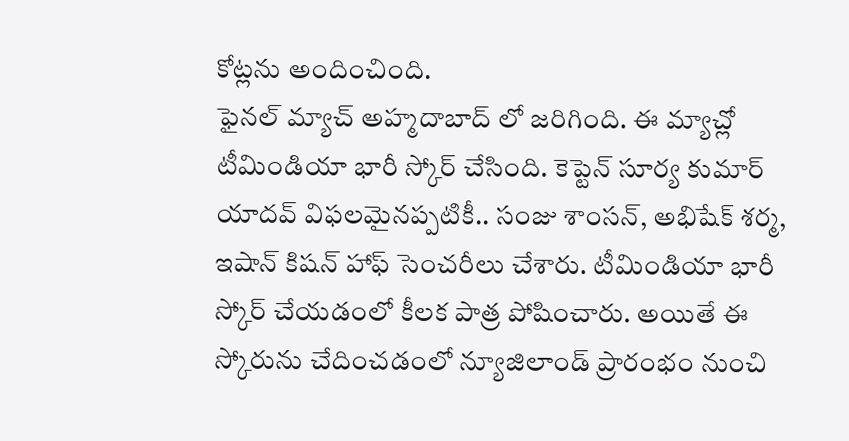కోట్లను అందించింది.
ఫైనల్ మ్యాచ్ అహ్మదాబాద్ లో జరిగింది. ఈ మ్యాచ్లో టీమిండియా భారీ స్కోర్ చేసింది. కెప్టెన్ సూర్య కుమార్ యాదవ్ విఫలమైనప్పటికీ.. సంజు శాంసన్, అభిషేక్ శర్మ, ఇషాన్ కిషన్ హాఫ్ సెంచరీలు చేశారు. టీమిండియా భారీ స్కోర్ చేయడంలో కీలక పాత్ర పోషించారు. అయితే ఈ స్కోరును చేదించడంలో న్యూజిలాండ్ ప్రారంభం నుంచి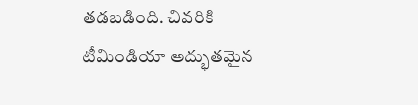తడబడింది. చివరికి టీమిండియా అద్భుతమైన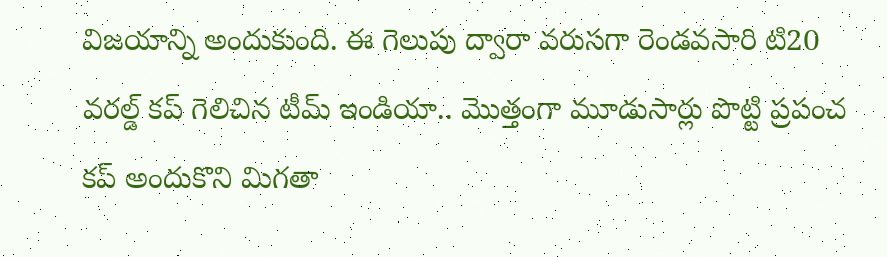విజయాన్ని అందుకుంది. ఈ గెలుపు ద్వారా వరుసగా రెండవసారి టి20 వరల్డ్ కప్ గెలిచిన టీమ్ ఇండియా.. మొత్తంగా మూడుసార్లు పొట్టి ప్రపంచ కప్ అందుకొని మిగతా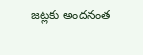జట్లకు అందనంత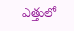ఎత్తులో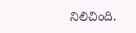నిలిచింది.